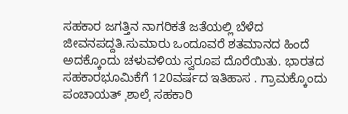ಸಹಕಾರ ಜಗತ್ತಿನ ನಾಗರಿಕತೆ ಜತೆಯಲ್ಲಿ ಬೆಳೆದ ಜೀವನಪದ್ದತಿ.ಸುಮಾರು ಒಂದೂವರೆ ಶತಮಾನದ ಹಿಂದೆ ಅದಕ್ಕೊಂದು ಚಳುವಳಿಯ ಸ್ವರೂಪ ದೊರೆಯಿತು. ಭಾರತದ ಸಹಕಾರಭೂಮಿಕೆಗೆ 120ವರ್ಷದ ಇತಿಹಾಸ . ಗ್ರಾಮಕ್ಕೊಂದು ಪಂಚಾಯತ್ ˌಶಾಲೆˌ ಸಹಕಾರಿ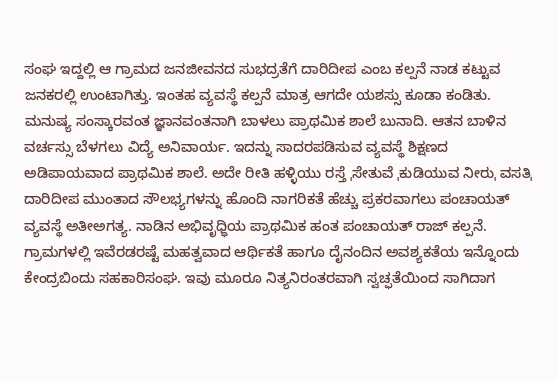ಸಂಘ ಇದ್ದಲ್ಲಿ ಆ ಗ್ರಾಮದ ಜನಜೀವನದ ಸುಭದ್ರತೆಗೆ ದಾರಿದೀಪ ಎಂಬ ಕಲ್ಪನೆ ನಾಡ ಕಟ್ಟುವ ಜನಕರಲ್ಲಿ ಉಂಟಾಗಿತ್ತು. ಇಂತಹ ವ್ಯವಸ್ಥೆ ಕಲ್ಪನೆ ಮಾತ್ರ ಆಗದೇ ಯಶಸ್ಸು ಕೂಡಾ ಕಂಡಿತು. ಮನುಷ್ಯ ಸಂಸ್ಕಾರವಂತ ಜ್ಞಾನವಂತನಾಗಿ ಬಾಳಲು ಪ್ರಾಥಮಿಕ ಶಾಲೆ ಬುನಾದಿ. ಆತನ ಬಾಳಿನ ವರ್ಚಸ್ಸು ಬೆಳಗಲು ವಿದ್ಯೆ ಅನಿವಾರ್ಯ. ಇದನ್ನು ಸಾದರಪಡಿಸುವ ವ್ಯವಸ್ಥೆ ಶಿಕ್ಷಣದ ಅಡಿಪಾಯವಾದ ಪ್ರಾಥಮಿಕ ಶಾಲೆ. ಅದೇ ರೀತಿ ಹಳ್ಳಿಯು ರಸ್ತೆ ˌಸೇತುವೆ ˌಕುಡಿಯುವ ನೀರುˌ ವಸತಿˌ ದಾರಿದೀಪ ಮುಂತಾದ ಸೌಲಭ್ಯಗಳನ್ನು ಹೊಂದಿ ನಾಗರಿಕತೆ ಹೆಚ್ಚು ಪ್ರಕರವಾಗಲು ಪಂಚಾಯತ್ ವ್ಯವಸ್ಥೆ ಅತೀಅಗತ್ಯ. ನಾಡಿನ ಅಭಿವೃಧ್ಧಿಯ ಪ್ರಾಥಮಿಕ ಹಂತ ಪಂಚಾಯತ್ ರಾಜ್ ಕಲ್ಪನೆ. ಗ್ರಾಮಗಳಲ್ಲಿ ಇವೆರಡರಷ್ಟೆ ಮಹತ್ವವಾದ ಆರ್ಥಿಕತೆ ಹಾಗೂ ದೈನಂದಿನ ಅವಶ್ಯಕತೆಯ ಇನ್ನೊಂದು ಕೇಂದ್ರಬಿಂದು ಸಹಕಾರಿಸಂಘ. ಇವು ಮೂರೂ ನಿತ್ಯನಿರಂತರವಾಗಿ ಸ್ವಚ್ಫತೆಯಿಂದ ಸಾಗಿದಾಗ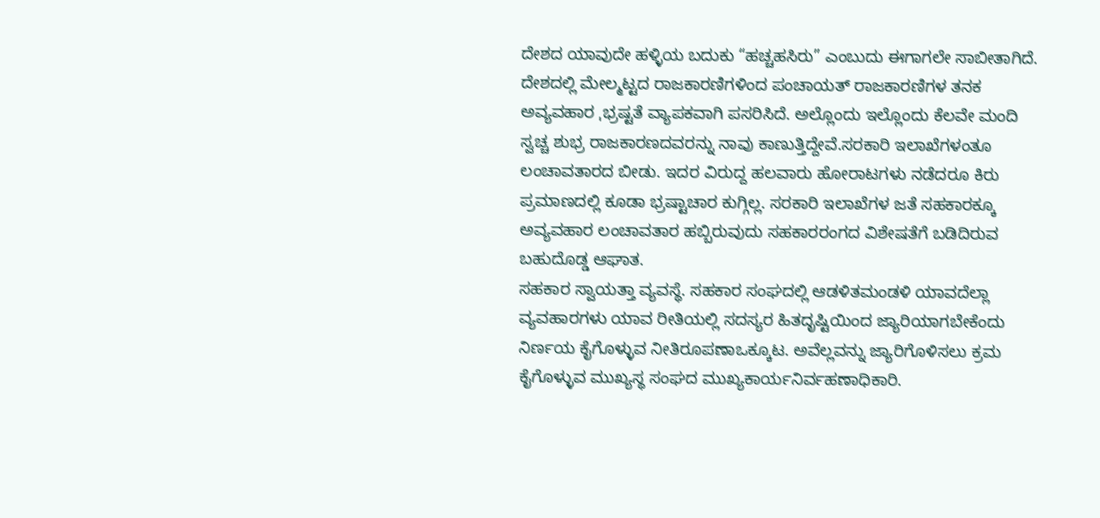ದೇಶದ ಯಾವುದೇ ಹಳ್ಳಿಯ ಬದುಕು “ಹಚ್ಚಹಸಿರು” ಎಂಬುದು ಈಗಾಗಲೇ ಸಾಬೀತಾಗಿದೆ.
ದೇಶದಲ್ಲಿ ಮೇಲ್ಮಟ್ಟದ ರಾಜಕಾರಣಿಗಳಿಂದ ಪಂಚಾಯತ್ ರಾಜಕಾರಣಿಗಳ ತನಕ ಅವ್ಯವಹಾರ ˌಭ್ರಷ್ಟತೆ ವ್ಯಾಪಕವಾಗಿ ಪಸರಿಸಿದೆ. ಅಲ್ಲೊಂದು ಇಲ್ಲೊಂದು ಕೆಲವೇ ಮಂದಿ ಸ್ವಚ್ಚ ಶುಭ್ರ ರಾಜಕಾರಣದವರನ್ನು ನಾವು ಕಾಣುತ್ತಿದ್ದೇವೆ.ಸರಕಾರಿ ಇಲಾಖೆಗಳಂತೂ ಲಂಚಾವತಾರದ ಬೀಡು. ಇದರ ವಿರುದ್ದ ಹಲವಾರು ಹೋರಾಟಗಳು ನಡೆದರೂ ಕಿರು ಪ್ರಮಾಣದಲ್ಲಿ ಕೂಡಾ ಭ್ರಷ್ಟಾಚಾರ ಕುಗ್ಗಿಲ್ಲ. ಸರಕಾರಿ ಇಲಾಖೆಗಳ ಜತೆ ಸಹಕಾರಕ್ಕೂ ಅವ್ಯವಹಾರ ಲಂಚಾವತಾರ ಹಬ್ಬಿರುವುದು ಸಹಕಾರರಂಗದ ವಿಶೇಷತೆಗೆ ಬಡಿದಿರುವ ಬಹುದೊಡ್ಡ ಆಘಾತ.
ಸಹಕಾರ ಸ್ವಾಯತ್ತಾ ವ್ಯವಸ್ಥೆ. ಸಹಕಾರ ಸಂಘದಲ್ಲಿ ಆಡಳಿತಮಂಡಳಿ ಯಾವದೆಲ್ಲಾ ವ್ಯವಹಾರಗಳು ಯಾವ ರೀತಿಯಲ್ಲಿ ಸದಸ್ಯರ ಹಿತದೃಷ್ಟಿಯಿಂದ ಜ್ಯಾರಿಯಾಗಬೇಕೆಂದು ನಿರ್ಣಯ ಕೈಗೊಳ್ಳುವ ನೀತಿರೂಪಣಾಒಕ್ಕೂಟ. ಅವೆಲ್ಲವನ್ನು ಜ್ಯಾರಿಗೊಳಿಸಲು ಕ್ರಮ ಕೈಗೊಳ್ಳುವ ಮುಖ್ಯಸ್ಥ ಸಂಘದ ಮುಖ್ಯಕಾರ್ಯನಿರ್ವಹಣಾಧಿಕಾರಿ.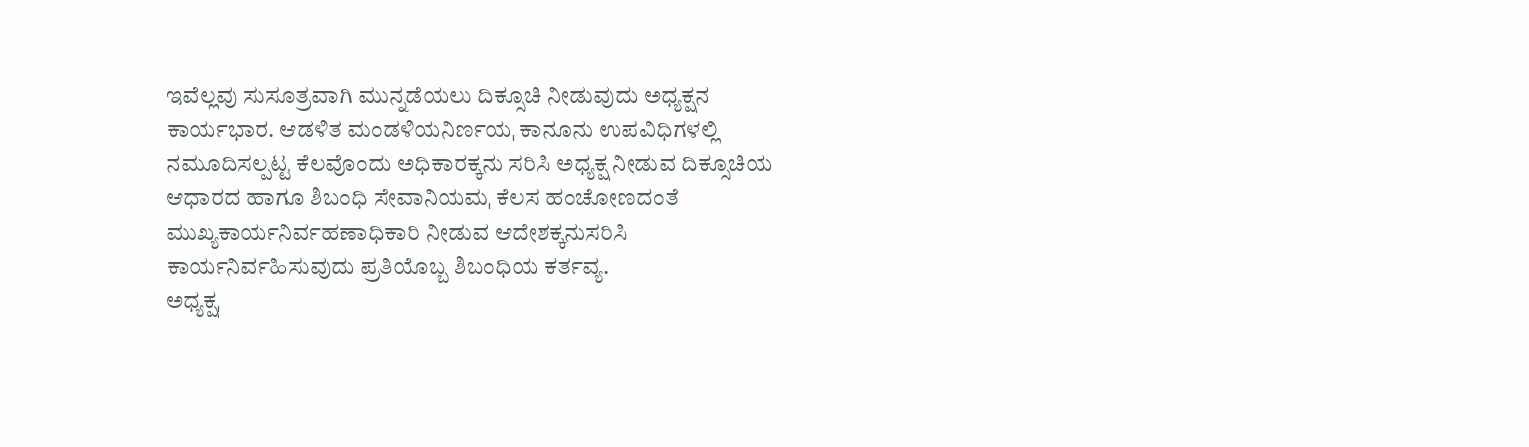ಇವೆಲ್ಲವು ಸುಸೂತ್ರವಾಗಿ ಮುನ್ನಡೆಯಲು ದಿಕ್ಸೂಚಿ ನೀಡುವುದು ಅಧ್ಯಕ್ಷನ ಕಾರ್ಯಭಾರ. ಆಡಳಿತ ಮಂಡಳಿಯನಿರ್ಣಯˌ ಕಾನೂನು ಉಪವಿಧಿಗಳಲ್ಲಿ ನಮೂದಿಸಲ್ಪಟ್ಟ ಕೆಲವೊಂದು ಅಧಿಕಾರಕ್ಕನು ಸರಿಸಿ ಅಧ್ಯಕ್ಷ ನೀಡುವ ದಿಕ್ಸೂಚಿಯ ಆಧಾರದ ಹಾಗೂ ಶಿಬಂಧಿ ಸೇವಾನಿಯಮˌ ಕೆಲಸ ಹಂಚೋಣದಂತೆ ಮುಖ್ಯಕಾರ್ಯನಿರ್ವಹಣಾಧಿಕಾರಿ ನೀಡುವ ಆದೇಶಕ್ಕನುಸರಿಸಿ ಕಾರ್ಯನಿರ್ವಹಿಸುವುದು ಪ್ರತಿಯೊಬ್ಬ ಶಿಬಂಧಿಯ ಕರ್ತವ್ಯ.
ಅಧ್ಯಕ್ಷˌ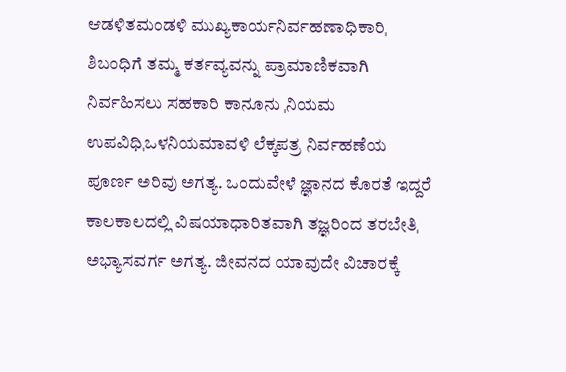ಆಡಳಿತಮಂಡಳಿ ಮುಖ್ಯಕಾರ್ಯನಿರ್ವಹಣಾಧಿಕಾರಿˌ ಶಿಬಂಧಿಗೆ ತಮ್ಮ ಕರ್ತವ್ಯವನ್ನು ಪ್ರಾಮಾಣಿಕವಾಗಿ ನಿರ್ವಹಿಸಲು ಸಹಕಾರಿ ಕಾನೂನು ˌನಿಯಮ ಉಪವಿಧಿˌಒಳನಿಯಮಾವಳಿ ಲೆಕ್ಕಪತ್ರ ನಿರ್ವಹಣೆಯ ಪೂರ್ಣ ಅರಿವು ಅಗತ್ಯ. ಒಂದುವೇಳೆ ಜ್ಞಾನದ ಕೊರತೆ ಇದ್ದರೆ ಕಾಲಕಾಲದಲ್ಲಿ ವಿಷಯಾಧಾರಿತವಾಗಿ ತಜ್ಞರಿಂದ ತರಬೇತಿˌ ಅಭ್ಯಾಸವರ್ಗ ಅಗತ್ಯ. ಜೀವನದ ಯಾವುದೇ ವಿಚಾರಕ್ಕೆ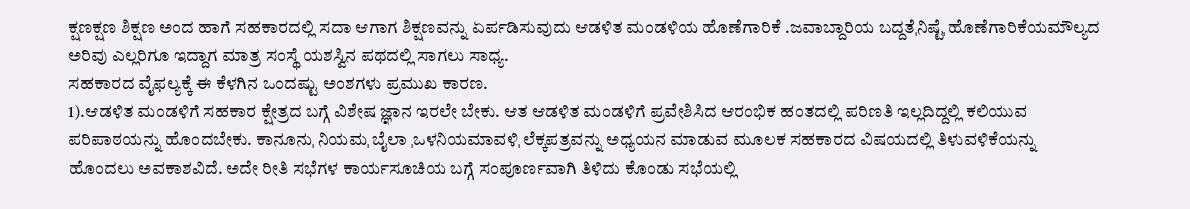ಕ್ಷಣಕ್ಷಣ ಶಿಕ್ಷಣ ಅಂದ ಹಾಗೆ ಸಹಕಾರದಲ್ಲಿ ಸದಾ ಆಗಾಗ ಶಿಕ್ಷಣವನ್ನು ಏರ್ಪಡಿಸುವುದು ಆಡಳಿತ ಮಂಡಳಿಯ ಹೊಣೆಗಾರಿಕೆ .ಜವಾಬ್ದಾರಿಯ ಬದ್ದತೆˌನಿಷ್ಟೆˌ ಹೊಣೆಗಾರಿಕೆಯಮೌಲ್ಯದ ಅರಿವು ಎಲ್ಲರಿಗೂ ಇದ್ದಾಗ ಮಾತ್ರ ಸಂಸ್ಥೆ ಯಶಸ್ವಿನ ಪಥದಲ್ಲಿ ಸಾಗಲು ಸಾಧ್ಯ.
ಸಹಕಾರದ ವೈಫಲ್ಯಕ್ಕೆ ಈ ಕೆಳಗಿನ ಒಂದಷ್ಟು ಅಂಶಗಳು ಪ್ರಮುಖ ಕಾರಣ.
1).ಆಡಳಿತ ಮಂಡಳಿಗೆ ಸಹಕಾರ ಕ್ಷೇತ್ರದ ಬಗ್ಗೆ ವಿಶೇಷ ಜ್ಞಾನ ಇರಲೇ ಬೇಕು. ಆತ ಆಡಳಿತ ಮಂಡಳಿಗೆ ಪ್ರವೇಶಿಸಿದ ಆರಂಭಿಕ ಹಂತದಲ್ಲಿ ಪರಿಣತಿ ಇಲ್ಲದಿದ್ದಲ್ಲಿ ಕಲಿಯುವ ಪರಿಪಾಠಯನ್ನು ಹೊಂದಬೇಕು. ಕಾನೂನುˌ ನಿಯಮˌ ಬೈಲಾ ˌಒಳನಿಯಮಾವಳಿˌ ಲೆಕ್ಕಪತ್ರವನ್ನು ಅಧ್ಯಯನ ಮಾಡುವ ಮೂಲಕ ಸಹಕಾರದ ವಿಷಯದಲ್ಲಿ ತಿಳುವಳಿಕೆಯನ್ನು ಹೊಂದಲು ಅವಕಾಶವಿದೆ. ಅದೇ ರೀತಿ ಸಭೆಗಳ ಕಾರ್ಯಸೂಚಿಯ ಬಗ್ಗೆ ಸಂಪೂರ್ಣವಾಗಿ ತಿಳಿದು ಕೊಂಡು ಸಭೆಯಲ್ಲಿ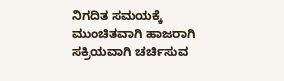ನಿಗದಿತ ಸಮಯಕ್ಕೆ ಮುಂಚಿತವಾಗಿ ಹಾಜರಾಗಿ ಸಕ್ರಿಯವಾಗಿ ಚರ್ಚಿಸುವ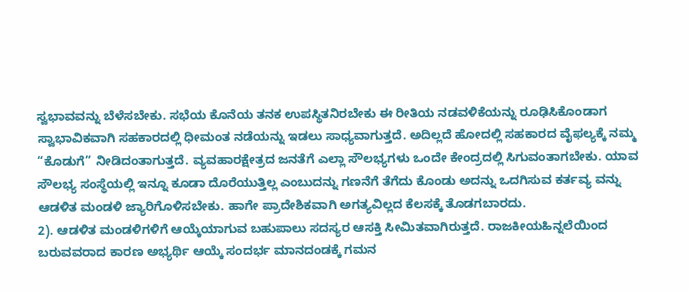ಸ್ವಭಾವವನ್ನು ಬೆಳೆಸಬೇಕು. ಸಭೆಯ ಕೊನೆಯ ತನಕ ಉಪಸ್ಥಿತನಿರಬೇಕು ಈ ರೀತಿಯ ನಡವಳಿಕೆಯನ್ನು ರೂಢಿಸಿಕೊಂಡಾಗ ಸ್ವಾಭಾವಿಕವಾಗಿ ಸಹಕಾರದಲ್ಲಿ ಧೀಮಂತ ನಡೆಯನ್ನು ಇಡಲು ಸಾಧ್ಯವಾಗುತ್ತದೆ. ಅದಿಲ್ಲದೆ ಹೋದಲ್ಲಿ ಸಹಕಾರದ ವೈಫಲ್ಯಕ್ಕೆ ನಮ್ಮ “ಕೊಡುಗೆ” ನೀಡಿದಂತಾಗುತ್ತದೆ. ವ್ಯವಹಾರಕ್ಷೇತ್ರದ ಜನತೆಗೆ ಎಲ್ಲಾ ಸೌಲಭ್ಯಗಳು ಒಂದೇ ಕೇಂದ್ರದಲ್ಲಿ ಸಿಗುವಂತಾಗಬೇಕು. ಯಾವ ಸೌಲಭ್ಯ ಸಂಸ್ಥೆಯಲ್ಲಿ ಇನ್ನೂ ಕೂಡಾ ದೊರೆಯುತ್ತಿಲ್ಲ ಎಂಬುದನ್ನು ಗಣನೆಗೆ ತೆಗೆದು ಕೊಂಡು ಅದನ್ನು ಒದಗಿಸುವ ಕರ್ತವ್ಯ ವನ್ನು ಆಡಳಿತ ಮಂಡಳಿ ಜ್ಯಾರಿಗೊಳಿಸಬೇಕು. ಹಾಗೇ ಪ್ರಾದೇಶಿಕವಾಗಿ ಅಗತ್ಯವಿಲ್ಲದ ಕೆಲಸಕ್ಕೆ ತೊಡಗಬಾರದು.
2). ಆಡಳಿತ ಮಂಡಳಿಗಳಿಗೆ ಆಯ್ಕೆಯಾಗುವ ಬಹುಪಾಲು ಸದಸ್ಯರ ಆಸಕ್ತಿ ಸೀಮಿತವಾಗಿರುತ್ತದೆ. ರಾಜಕೀಯಹಿನ್ನಲೆಯಿಂದ ಬರುವವರಾದ ಕಾರಣ ಅಭ್ಯರ್ಥಿ ಆಯ್ಕೆ ಸಂದರ್ಭ ಮಾನದಂಡಕ್ಕೆ ಗಮನ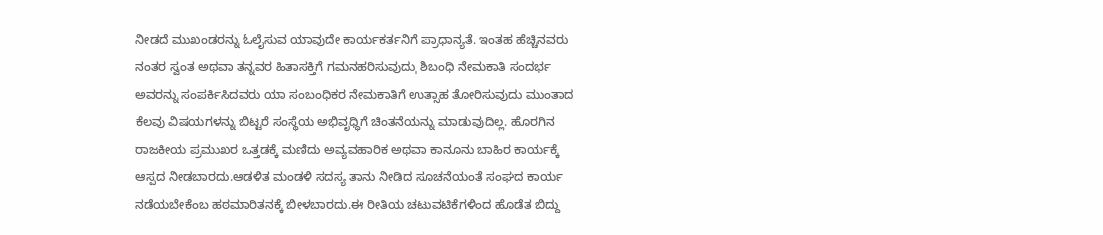ನೀಡದೆ ಮುಖಂಡರನ್ನು ಓಲೈಸುವ ಯಾವುದೇ ಕಾರ್ಯಕರ್ತನಿಗೆ ಪ್ರಾಧಾನ್ಯತೆ. ಇಂತಹ ಹೆಚ್ಚಿನವರು ನಂತರ ಸ್ವಂತ ಅಥವಾ ತನ್ನವರ ಹಿತಾಸಕ್ತಿಗೆ ಗಮನಹರಿಸುವುದುˌ ಶಿಬಂಧಿ ನೇಮಕಾತಿ ಸಂದರ್ಭ ಅವರನ್ನು ಸಂಪರ್ಕಿಸಿದವರು ಯಾ ಸಂಬಂಧಿಕರ ನೇಮಕಾತಿಗೆ ಉತ್ಸಾಹ ತೋರಿಸುವುದು ಮುಂತಾದ ಕೆಲವು ವಿಷಯಗಳನ್ನು ಬಿಟ್ಟರೆ ಸಂಸ್ಥೆಯ ಅಭಿವೃಧ್ಧಿಗೆ ಚಿಂತನೆಯನ್ನು ಮಾಡುವುದಿಲ್ಲ. ಹೊರಗಿನ ರಾಜಕೀಯ ಪ್ರಮುಖರ ಒತ್ತಡಕ್ಕೆ ಮಣಿದು ಅವ್ಯವಹಾರಿಕ ಅಥವಾ ಕಾನೂನು ಬಾಹಿರ ಕಾರ್ಯಕ್ಕೆ ಆಸ್ಪದ ನೀಡಬಾರದು.ಆಡಳಿತ ಮಂಡಳಿ ಸದಸ್ಯ ತಾನು ನೀಡಿದ ಸೂಚನೆಯಂತೆ ಸಂಘದ ಕಾರ್ಯ ನಡೆಯಬೇಕೆಂಬ ಹಠಮಾರಿತನಕ್ಕೆ ಬೀಳಬಾರದು.ಈ ರೀತಿಯ ಚಟುವಟಿಕೆಗಳಿಂದ ಹೊಡೆತ ಬಿದ್ದು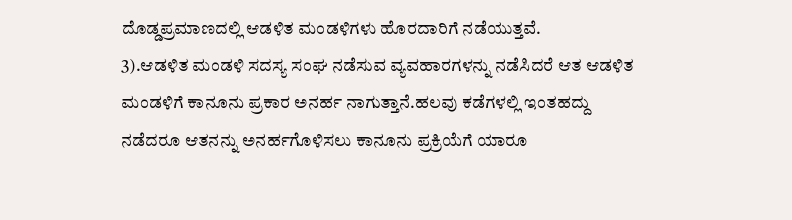ದೊಡ್ಡಪ್ರಮಾಣದಲ್ಲಿ ಆಡಳಿತ ಮಂಡಳಿಗಳು ಹೊರದಾರಿಗೆ ನಡೆಯುತ್ತವೆ.
3).ಆಡಳಿತ ಮಂಡಳಿ ಸದಸ್ಯ ಸಂಘ ನಡೆಸುವ ವ್ಯವಹಾರಗಳನ್ನು ನಡೆಸಿದರೆ ಆತ ಆಡಳಿತ ಮಂಡಳಿಗೆ ಕಾನೂನು ಪ್ರಕಾರ ಅನರ್ಹ ನಾಗುತ್ತಾನೆ.ಹಲವು ಕಡೆಗಳಲ್ಲಿ ಇಂತಹದ್ದು ನಡೆದರೂ ಆತನನ್ನು ಅನರ್ಹಗೊಳಿಸಲು ಕಾನೂನು ಪ್ರಕ್ರಿಯೆಗೆ ಯಾರೂ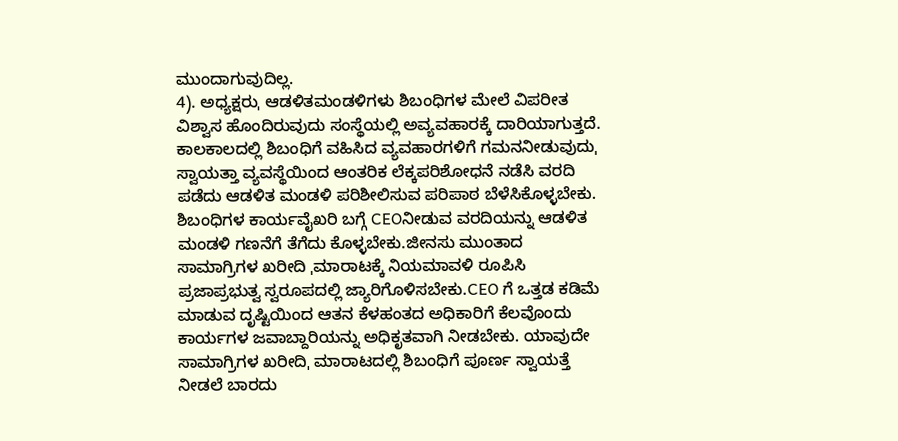ಮುಂದಾಗುವುದಿಲ್ಲ.
4). ಅಧ್ಯಕ್ಷರುˌ ಆಡಳಿತಮಂಡಳಿಗಳು ಶಿಬಂಧಿಗಳ ಮೇಲೆ ವಿಪರೀತ ವಿಶ್ವಾಸ ಹೊಂದಿರುವುದು ಸಂಸ್ಥೆಯಲ್ಲಿ ಅವ್ಯವಹಾರಕ್ಕೆ ದಾರಿಯಾಗುತ್ತದೆ. ಕಾಲಕಾಲದಲ್ಲಿ ಶಿಬಂಧಿಗೆ ವಹಿಸಿದ ವ್ಯವಹಾರಗಳಿಗೆ ಗಮನನೀಡುವುದುˌ ಸ್ವಾಯತ್ತಾ ವ್ಯವಸ್ಥೆಯಿಂದ ಆಂತರಿಕ ಲೆಕ್ಕಪರಿಶೋಧನೆ ನಡೆಸಿ ವರದಿ ಪಡೆದು ಆಡಳಿತ ಮಂಡಳಿ ಪರಿಶೀಲಿಸುವ ಪರಿಪಾಠ ಬೆಳೆಸಿಕೊಳ್ಳಬೇಕು. ಶಿಬಂಧಿಗಳ ಕಾರ್ಯವೈಖರಿ ಬಗ್ಗೆ CEOನೀಡುವ ವರದಿಯನ್ನು ಆಡಳಿತ ಮಂಡಳಿ ಗಣನೆಗೆ ತೆಗೆದು ಕೊಳ್ಳಬೇಕು.ಜೀನಸು ಮುಂತಾದ ಸಾಮಾಗ್ರಿಗಳ ಖರೀದಿ ˌಮಾರಾಟಕ್ಕೆ ನಿಯಮಾವಳಿ ರೂಪಿಸಿ ಪ್ರಜಾಪ್ರಭುತ್ವ ಸ್ವರೂಪದಲ್ಲಿ ಜ್ಯಾರಿಗೊಳಿಸಬೇಕು.CEO ಗೆ ಒತ್ತಡ ಕಡಿಮೆ ಮಾಡುವ ದೃಷ್ಟಿಯಿಂದ ಆತನ ಕೆಳಹಂತದ ಅಧಿಕಾರಿಗೆ ಕೆಲವೊಂದು ಕಾರ್ಯಗಳ ಜವಾಬ್ದಾರಿಯನ್ನು ಅಧಿಕೃತವಾಗಿ ನೀಡಬೇಕು. ಯಾವುದೇ ಸಾಮಾಗ್ರಿಗಳ ಖರೀದಿˌ ಮಾರಾಟದಲ್ಲಿ ಶಿಬಂಧಿಗೆ ಪೂರ್ಣ ಸ್ವಾಯತ್ತೆ ನೀಡಲೆ ಬಾರದು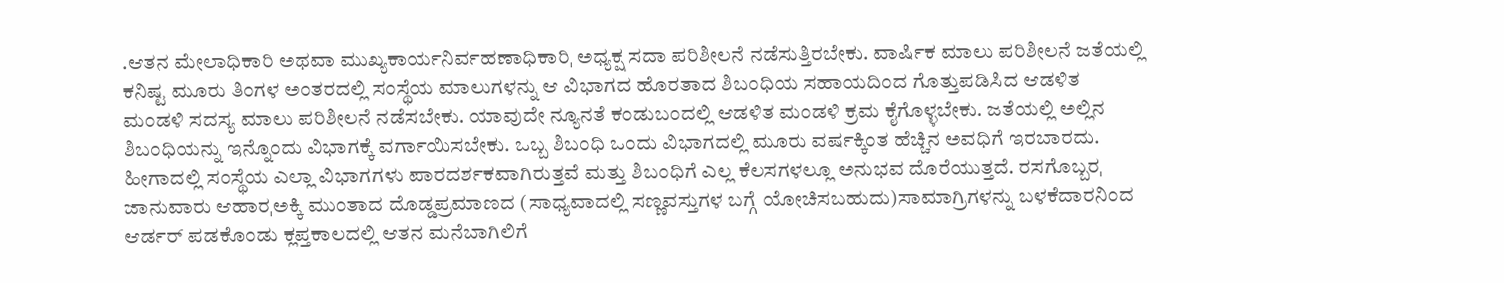.ಆತನ ಮೇಲಾಧಿಕಾರಿ ಅಥವಾ ಮುಖ್ಯಕಾರ್ಯನಿರ್ವಹಣಾಧಿಕಾರಿˌ ಅಧ್ಯಕ್ಷ ಸದಾ ಪರಿಶೀಲನೆ ನಡೆಸುತ್ತಿರಬೇಕು. ವಾರ್ಷಿಕ ಮಾಲು ಪರಿಶೀಲನೆ ಜತೆಯಲ್ಲಿ ಕನಿಷ್ಟ ಮೂರು ತಿಂಗಳ ಅಂತರದಲ್ಲಿ ಸಂಸ್ಥೆಯ ಮಾಲುಗಳನ್ನು ಆ ವಿಭಾಗದ ಹೊರತಾದ ಶಿಬಂಧಿಯ ಸಹಾಯದಿಂದ ಗೊತ್ತುಪಡಿಸಿದ ಆಡಳಿತ ಮಂಡಳಿ ಸದಸ್ಯ ಮಾಲು ಪರಿಶೀಲನೆ ನಡೆಸಬೇಕು. ಯಾವುದೇ ನ್ಯೂನತೆ ಕಂಡುಬಂದಲ್ಲಿ ಆಡಳಿತ ಮಂಡಳಿ ಕ್ರಮ ಕೈಗೊಳ್ಳಬೇಕು. ಜತೆಯಲ್ಲಿ ಅಲ್ಲಿನ ಶಿಬಂಧಿಯನ್ನು ಇನ್ನೊಂದು ವಿಭಾಗಕ್ಕೆ ವರ್ಗಾಯಿಸಬೇಕು. ಒಬ್ಬ ಶಿಬಂಧಿ ಒಂದು ವಿಭಾಗದಲ್ಲಿ ಮೂರು ವರ್ಷಕ್ಕಿಂತ ಹೆಚ್ಚಿನ ಅವಧಿಗೆ ಇರಬಾರದು. ಹೀಗಾದಲ್ಲಿ ಸಂಸ್ಥೆಯ ಎಲ್ಲಾ ವಿಭಾಗಗಳು ಪಾರದರ್ಶಕವಾಗಿರುತ್ತವೆ ಮತ್ತು ಶಿಬಂಧಿಗೆ ಎಲ್ಲ ಕೆಲಸಗಳಲ್ಲೂ ಅನುಭವ ದೊರೆಯುತ್ತದೆ. ರಸಗೊಬ್ಬರˌ ಜಾನುವಾರು ಆಹಾರˌಅಕ್ಕಿ ಮುಂತಾದ ದೊಡ್ಡಪ್ರಮಾಣದ (ಸಾಧ್ಯವಾದಲ್ಲಿ ಸಣ್ಣವಸ್ತುಗಳ ಬಗ್ಗೆ ಯೋಚಿಸಬಹುದು)ಸಾಮಾಗ್ರಿಗಳನ್ನು ಬಳಕೆದಾರನಿಂದ ಆರ್ಡರ್ ಪಡಕೊಂಡು ಕ್ಲಪ್ತಕಾಲದಲ್ಲಿ ಆತನ ಮನೆಬಾಗಿಲಿಗೆ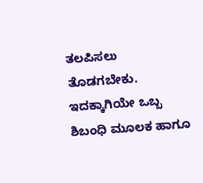ತಲಪಿಸಲು ತೊಡಗಬೇಕು. ಇದಕ್ಕಾಗಿಯೇ ಒಬ್ಬ ಶಿಬಂಧಿ ಮೂಲಕ ಹಾಗೂ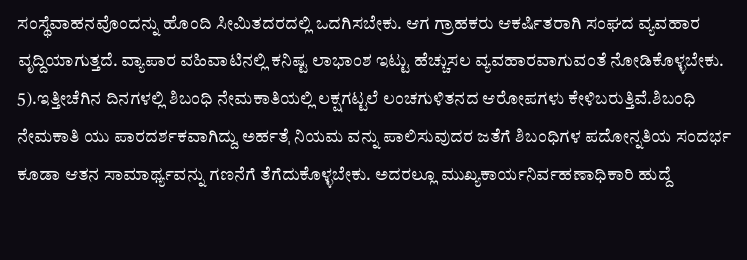ಸಂಸ್ಥೆವಾಹನವೊಂದನ್ನು ಹೊಂದಿ ಸೀಮಿತದರದಲ್ಲಿ ಒದಗಿಸಬೇಕು. ಆಗ ಗ್ರಾಹಕರು ಆಕರ್ಷಿತರಾಗಿ ಸಂಘದ ವ್ಯವಹಾರ ವೃದ್ದಿಯಾಗುತ್ತದೆ. ವ್ಯಾಪಾರ ವಹಿವಾಟಿನಲ್ಲಿ ಕನಿಷ್ಟ ಲಾಭಾಂಶ ಇಟ್ಟು ಹೆಚ್ಚುಸಲ ವ್ಯವಹಾರವಾಗುವಂತೆ ನೋಡಿಕೊಳ್ಳಬೇಕು.
5).ಇತ್ತೀಚೆಗಿನ ದಿನಗಳಲ್ಲಿ ಶಿಬಂಧಿ ನೇಮಕಾತಿಯಲ್ಲಿ ಲಕ್ಷಗಟ್ಟಲೆ ಲಂಚಗುಳಿತನದ ಆರೋಪಗಳು ಕೇಳಿಬರುತ್ತಿವೆ.ಶಿಬಂಧಿ ನೇಮಕಾತಿ ಯು ಪಾರದರ್ಶಕವಾಗಿದ್ದುˌ ಅರ್ಹತೆˌ ನಿಯಮ ವನ್ನು ಪಾಲಿಸುವುದರ ಜತೆಗೆ ಶಿಬಂಧಿಗಳ ಪದೋನ್ನತಿಯ ಸಂದರ್ಭ ಕೂಡಾ ಆತನ ಸಾಮಾರ್ಥ್ಯವನ್ನು ಗಣನೆಗೆ ತೆಗೆದುಕೊಳ್ಳಬೇಕು. ಅದರಲ್ಲೂ ಮುಖ್ಯಕಾರ್ಯನಿರ್ವಹಣಾಧಿಕಾರಿ ಹುದ್ದೆ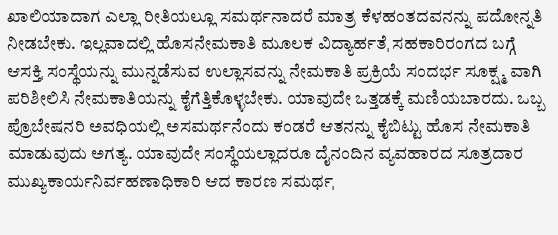ಖಾಲಿಯಾದಾಗ ಎಲ್ಲಾ ರೀತಿಯಲ್ಲೂ ಸಮರ್ಥನಾದರೆ ಮಾತ್ರ ಕೆಳಹಂತದವನನ್ನು ಪದೋನ್ನತಿ ನೀಡಬೇಕು. ಇಲ್ಲವಾದಲ್ಲಿ ಹೊಸನೇಮಕಾತಿ ಮೂಲಕ ವಿದ್ಯಾರ್ಹತೆˌ ಸಹಕಾರಿರಂಗದ ಬಗ್ಗೆ ಆಸಕ್ತಿˌ ಸಂಸ್ಥೆಯನ್ನು ಮುನ್ನಡೆಸುವ ಉಲ್ಲಾಸವನ್ನು ನೇಮಕಾತಿ ಪ್ರಕ್ರಿಯೆ ಸಂದರ್ಭ ಸೂಕ್ಷ್ಮ ವಾಗಿ ಪರಿಶೀಲಿಸಿ ನೇಮಕಾತಿಯನ್ನು ಕೈಗೆತ್ತಿಕೊಳ್ಳಬೇಕು. ಯಾವುದೇ ಒತ್ತಡಕ್ಕೆ ಮಣಿಯಬಾರದು. ಒಬ್ಬ ಪ್ರೊಬೇಷನರಿ ಅವಧಿಯಲ್ಲಿ ಅಸಮರ್ಥನೆಂದು ಕಂಡರೆ ಆತನನ್ನು ಕೈಬಿಟ್ಟು ಹೊಸ ನೇಮಕಾತಿ ಮಾಡುವುದು ಅಗತ್ಯ. ಯಾವುದೇ ಸಂಸ್ಥೆಯಲ್ಲಾದರೂ ದೈನಂದಿನ ವ್ಯವಹಾರದ ಸೂತ್ರದಾರ ಮುಖ್ಯಕಾರ್ಯನಿರ್ವಹಣಾಧಿಕಾರಿ ಆದ ಕಾರಣ ಸಮರ್ಥˌ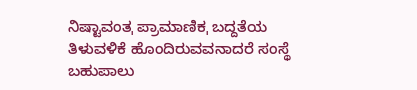ನಿಷ್ಟಾವಂತˌ ಪ್ರಾಮಾಣಿಕˌ ಬದ್ದತೆಯ ತಿಳುವಳಿಕೆ ಹೊಂದಿರುವವನಾದರೆ ಸಂಸ್ಥೆ ಬಹುಪಾಲು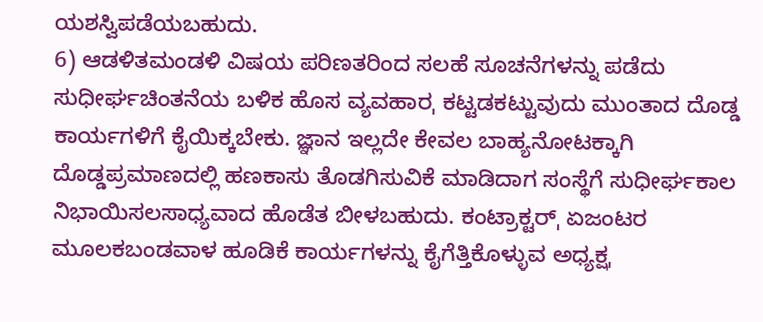ಯಶಸ್ವಿಪಡೆಯಬಹುದು.
6) ಆಡಳಿತಮಂಡಳಿ ವಿಷಯ ಪರಿಣತರಿಂದ ಸಲಹೆ ಸೂಚನೆಗಳನ್ನು ಪಡೆದು ಸುಧೀರ್ಘಚಿಂತನೆಯ ಬಳಿಕ ಹೊಸ ವ್ಯವಹಾರˌ ಕಟ್ಟಡಕಟ್ಟುವುದು ಮುಂತಾದ ದೊಡ್ಡ ಕಾರ್ಯಗಳಿಗೆ ಕೈಯಿಕ್ಕಬೇಕು. ಜ್ಞಾನ ಇಲ್ಲದೇ ಕೇವಲ ಬಾಹ್ಯನೋಟಕ್ಕಾಗಿ ದೊಡ್ಡಪ್ರಮಾಣದಲ್ಲಿ ಹಣಕಾಸು ತೊಡಗಿಸುವಿಕೆ ಮಾಡಿದಾಗ ಸಂಸ್ಥೆಗೆ ಸುಧೀರ್ಘಕಾಲ ನಿಭಾಯಿಸಲಸಾಧ್ಯವಾದ ಹೊಡೆತ ಬೀಳಬಹುದು. ಕಂಟ್ರಾಕ್ಟರ್ˌ ಏಜಂಟರ ಮೂಲಕಬಂಡವಾಳ ಹೂಡಿಕೆ ಕಾರ್ಯಗಳನ್ನು ಕೈಗೆತ್ತಿಕೊಳ್ಳುವ ಅಧ್ಯಕ್ಷˌ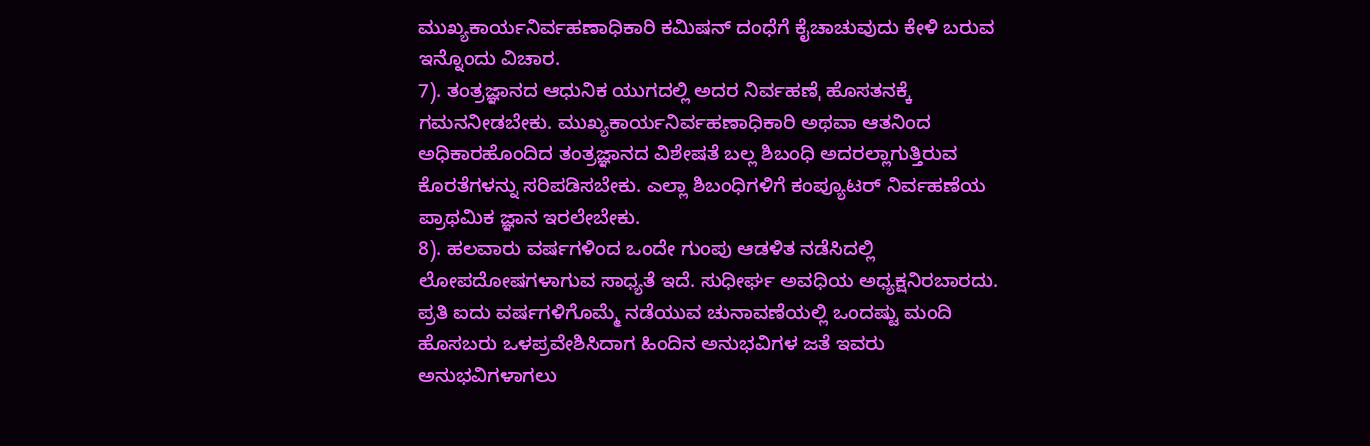ಮುಖ್ಯಕಾರ್ಯನಿರ್ವಹಣಾಧಿಕಾರಿ ಕಮಿಷನ್ ದಂಧೆಗೆ ಕೈಚಾಚುವುದು ಕೇಳಿ ಬರುವ ಇನ್ನೊಂದು ವಿಚಾರ.
7). ತಂತ್ರಜ್ಞಾನದ ಆಧುನಿಕ ಯುಗದಲ್ಲಿ ಅದರ ನಿರ್ವಹಣೆˌ ಹೊಸತನಕ್ಕೆ ಗಮನನೀಡಬೇಕು. ಮುಖ್ಯಕಾರ್ಯನಿರ್ವಹಣಾಧಿಕಾರಿ ಅಥವಾ ಆತನಿಂದ ಅಧಿಕಾರಹೊಂದಿದ ತಂತ್ರಜ್ಞಾನದ ವಿಶೇಷತೆ ಬಲ್ಲ ಶಿಬಂಧಿ ಅದರಲ್ಲಾಗುತ್ತಿರುವ ಕೊರತೆಗಳನ್ನು ಸರಿಪಡಿಸಬೇಕು. ಎಲ್ಲಾ ಶಿಬಂಧಿಗಳಿಗೆ ಕಂಪ್ಯೂಟರ್ ನಿರ್ವಹಣೆಯ ಪ್ರಾಥಮಿಕ ಜ್ಞಾನ ಇರಲೇಬೇಕು.
8). ಹಲವಾರು ವರ್ಷಗಳಿಂದ ಒಂದೇ ಗುಂಪು ಆಡಳಿತ ನಡೆಸಿದಲ್ಲಿ ಲೋಪದೋಷಗಳಾಗುವ ಸಾಧ್ಯತೆ ಇದೆ. ಸುಧೀರ್ಘ ಅವಧಿಯ ಅಧ್ಯಕ್ಷನಿರಬಾರದು. ಪ್ರತಿ ಐದು ವರ್ಷಗಳಿಗೊಮ್ಮೆ ನಡೆಯುವ ಚುನಾವಣೆಯಲ್ಲಿ ಒಂದಷ್ಟು ಮಂದಿ ಹೊಸಬರು ಒಳಪ್ರವೇಶಿಸಿದಾಗ ಹಿಂದಿನ ಅನುಭವಿಗಳ ಜತೆ ಇವರು ಅನುಭವಿಗಳಾಗಲು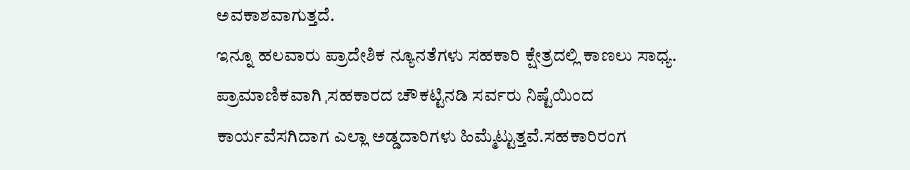ಅವಕಾಶವಾಗುತ್ತದೆ.
ಇನ್ನೂ ಹಲವಾರು ಪ್ರಾದೇಶಿಕ ನ್ಯೂನತೆಗಳು ಸಹಕಾರಿ ಕ್ಷೇತ್ರದಲ್ಲಿ ಕಾಣಲು ಸಾಧ್ಯ. ಪ್ರಾಮಾಣಿಕವಾಗಿ ˌಸಹಕಾರದ ಚೌಕಟ್ಟಿನಡಿ ಸರ್ವರು ನಿಷ್ಟೆಯಿಂದ ಕಾರ್ಯವೆಸಗಿದಾಗ ಎಲ್ಲಾ ಅಡ್ಡದಾರಿಗಳು ಹಿಮ್ಮೆಟ್ಟುತ್ತವೆ.ಸಹಕಾರಿರಂಗ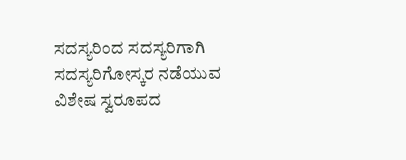ಸದಸ್ಯರಿಂದ ಸದಸ್ಯರಿಗಾಗಿ ಸದಸ್ಯರಿಗೋಸ್ಕರ ನಡೆಯುವ ವಿಶೇಷ ಸ್ವರೂಪದ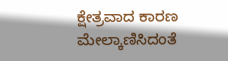ಕ್ಷೇತ್ರವಾದ ಕಾರಣ ಮೇಲ್ಕಾಣಿಸಿದಂತೆ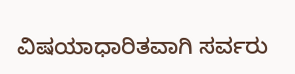ವಿಷಯಾಧಾರಿತವಾಗಿ ಸರ್ವರು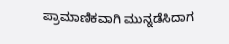ಪ್ರಾಮಾಣಿಕವಾಗಿ ಮುನ್ನಡೆಸಿದಾಗ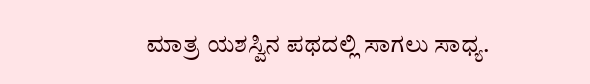ಮಾತ್ರ ಯಶಸ್ವಿನ ಪಥದಲ್ಲಿ ಸಾಗಲು ಸಾಧ್ಯ.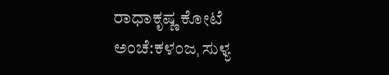ರಾಧಾಕೃಷ್ಣ ಕೋಟೆ
ಅಂಚೆ:ಕಳಂಜˌ ಸುಳ್ಯ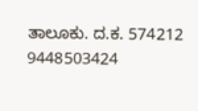ತಾಲೂಕು. ದ.ಕ. 574212 9448503424